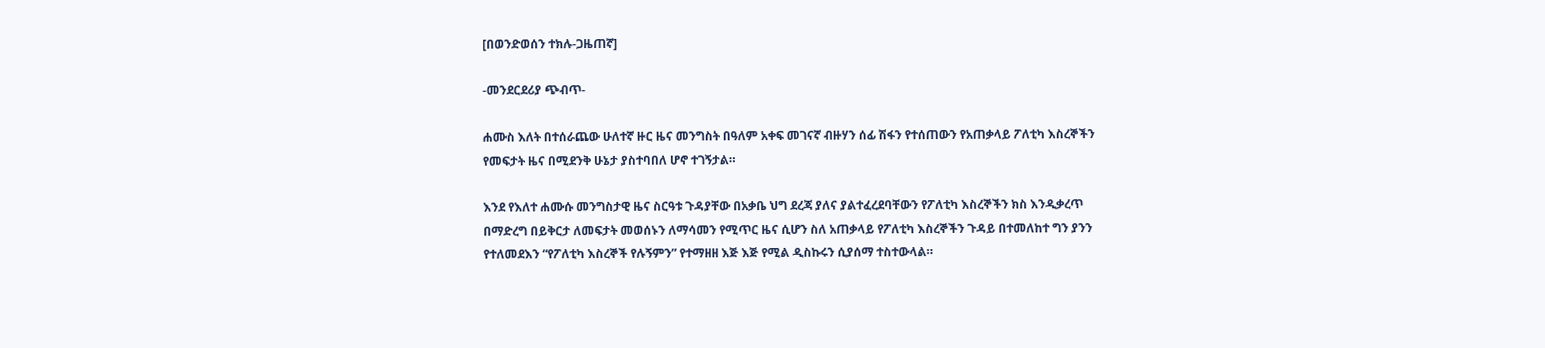[በወንድወሰን ተክሉ-ጋዜጠኛ]

-መንደርደሪያ ጭብጥ-

ሐሙስ እለት በተሰራጨው ሁለተኛ ዙር ዜና መንግስት በዓለም አቀፍ መገናኛ ብዙሃን ሰፊ ሽፋን የተሰጠውን የአጠቃላይ ፖለቲካ እስረኞችን የመፍታት ዜና በሚደንቅ ሁኔታ ያስተባበለ ሆኖ ተገኝታል።

እንደ የእለተ ሐሙሱ መንግስታዊ ዜና ስርዓቱ ጉዳያቸው በአቃቤ ህግ ደረጃ ያለና ያልተፈረደባቸውን የፖለቲካ እስረኞችን ክስ እንዲቃረጥ በማድረግ በይቅርታ ለመፍታት መወሰኑን ለማሳመን የሚጥር ዜና ሲሆን ስለ አጠቃላይ የፖለቲካ እስረኞችን ጉዳይ በተመለከተ ግን ያንን የተለመደእን “የፖለቲካ እስረኞች የሉኝምን” የተማዘዘ እጅ እጅ የሚል ዲስኩሩን ሲያሰማ ተስተውላል።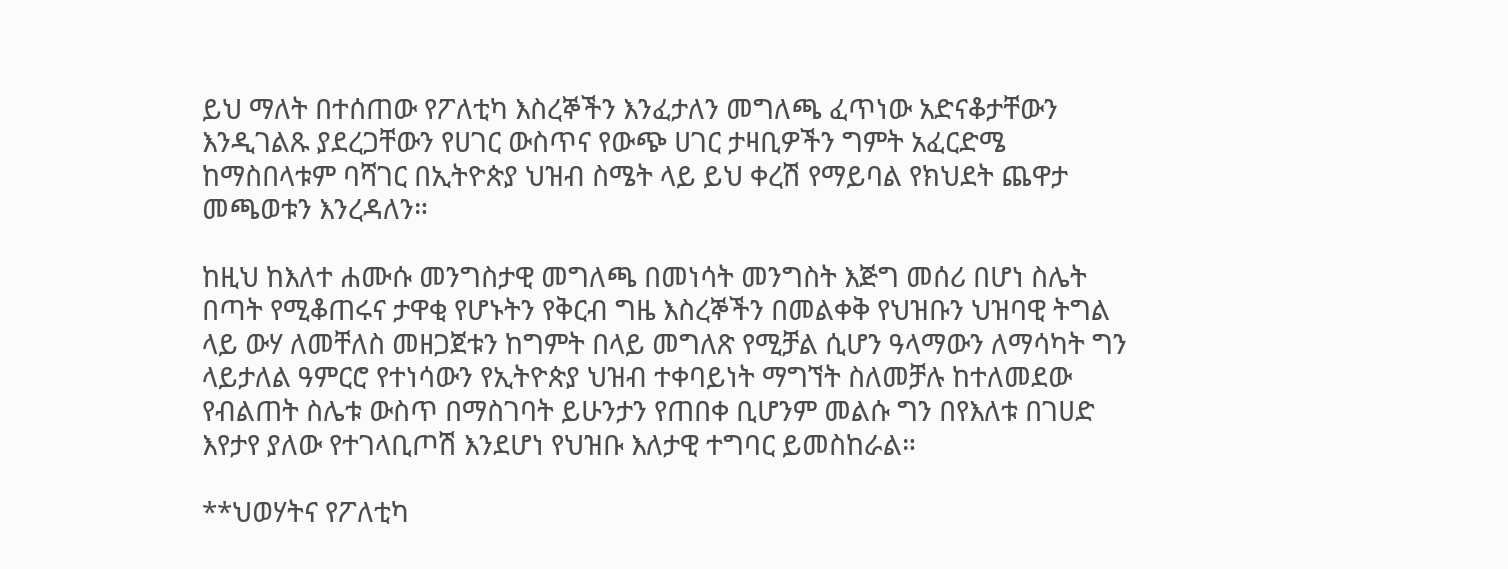ይህ ማለት በተሰጠው የፖለቲካ እስረኞችን እንፈታለን መግለጫ ፈጥነው አድናቆታቸውን እንዲገልጹ ያደረጋቸውን የሀገር ውስጥና የውጭ ሀገር ታዛቢዎችን ግምት አፈርድሜ ከማስበላቱም ባሻገር በኢትዮጵያ ህዝብ ስሜት ላይ ይህ ቀረሽ የማይባል የክህደት ጨዋታ መጫወቱን እንረዳለን።

ከዚህ ከእለተ ሐሙሱ መንግስታዊ መግለጫ በመነሳት መንግስት እጅግ መሰሪ በሆነ ስሌት በጣት የሚቆጠሩና ታዋቂ የሆኑትን የቅርብ ግዜ እስረኞችን በመልቀቅ የህዝቡን ህዝባዊ ትግል ላይ ውሃ ለመቸለስ መዘጋጀቱን ከግምት በላይ መግለጽ የሚቻል ሲሆን ዓላማውን ለማሳካት ግን ላይታለል ዓምርሮ የተነሳውን የኢትዮጵያ ህዝብ ተቀባይነት ማግኘት ስለመቻሉ ከተለመደው የብልጠት ስሌቱ ውስጥ በማስገባት ይሁንታን የጠበቀ ቢሆንም መልሱ ግን በየእለቱ በገሀድ እየታየ ያለው የተገላቢጦሽ እንደሆነ የህዝቡ እለታዊ ተግባር ይመስከራል።

**ህወሃትና የፖለቲካ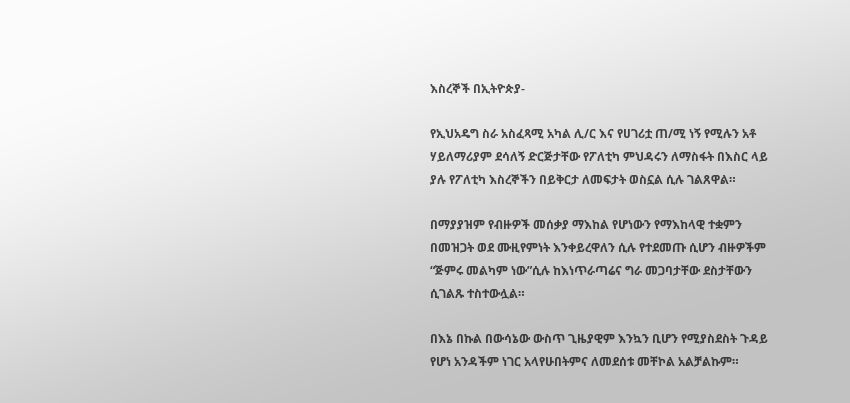እስረኞች በኢትዮጵያ-

የኢህአዴግ ስራ አስፈጻሚ አካል ሊ/ር እና የሀገሪቷ ጠ/ሚ ነኝ የሚሉን አቶ ሃይለማሪያም ደሳለኝ ድርጅታቸው የፖለቲካ ምህዳሩን ለማስፋት በእስር ላይ ያሉ የፖለቲካ እስረኞችን በይቅርታ ለመፍታት ወስኗል ሲሉ ገልጸዋል።

በማያያዝም የብዙዎች መሰቃያ ማእከል የሆነውን የማእከላዊ ተቋምን በመዝጋት ወደ ሙዚየምነት እንቀይረዋለን ሲሉ የተደመጡ ሲሆን ብዙዎችም “ጅምሩ መልካም ነው”ሲሉ ከእነጥራጣሬና ግራ መጋባታቸው ደስታቸውን ሲገልጹ ተስተውሏል።

በእኔ በኩል በውሳኔው ውስጥ ጊዜያዊም እንኳን ቢሆን የሚያስደስት ጉዳይ የሆነ አንዳችም ነገር አላየሁበትምና ለመደሰቱ መቸኮል አልቻልኩም።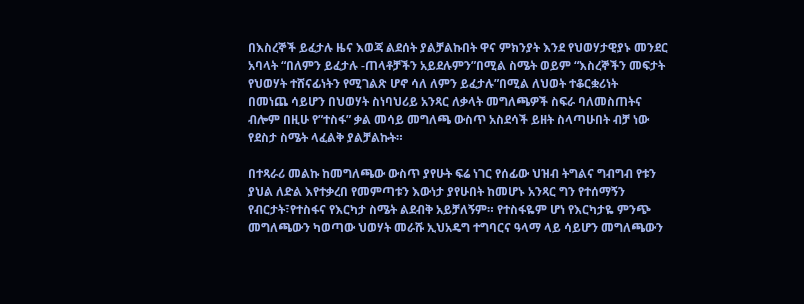በእስረኞች ይፈታሉ ዜና እወጃ ልደሰት ያልቻልኩበት ዋና ምክንያት እንደ የህወሃታዊያኑ መንደር አባላት “በለምን ይፈታሉ -ጠላቶቻችን አይደሉምን”በሚል ስሜት ወይም “እስረኞችን መፍታት የህወሃት ተሸናፊነትን የሚገልጽ ሆኖ ሳለ ለምን ይፈታሉ”በሚል ለህወት ተቆርቋሪነት
በመነጨ ሳይሆን በህወሃት ስነባህሪይ አንጻር ለቃላት መግለጫዎች ስፍራ ባለመስጠትና ብሎም በዚሁ የ”ተስፋ” ቃል መሳይ መግለጫ ውስጥ አስደሳች ይዘት ስላጣሁበት ብቻ ነው የደስታ ስሜት ላፈልቅ ያልቻልኩት።

በተጻራሪ መልኩ ከመግለጫው ውስጥ ያየሁት ፍሬ ነገር የሰፊው ህዝብ ትግልና ግብግብ የቱን ያህል ለድል እየተቃረበ የመምጣቱን እውነታ ያየሁበት ከመሆኑ አንጻር ግን የተሰማኝን የብርታት፣የተስፋና የእርካታ ስሜት ልደብቅ አይቻለኝም። የተስፋዬም ሆነ የእርካታዬ ምንጭ መግለጫውን ካወጣው ህወሃት መራሹ ኢህአዴግ ተግባርና ዓላማ ላይ ሳይሆን መግለጫውን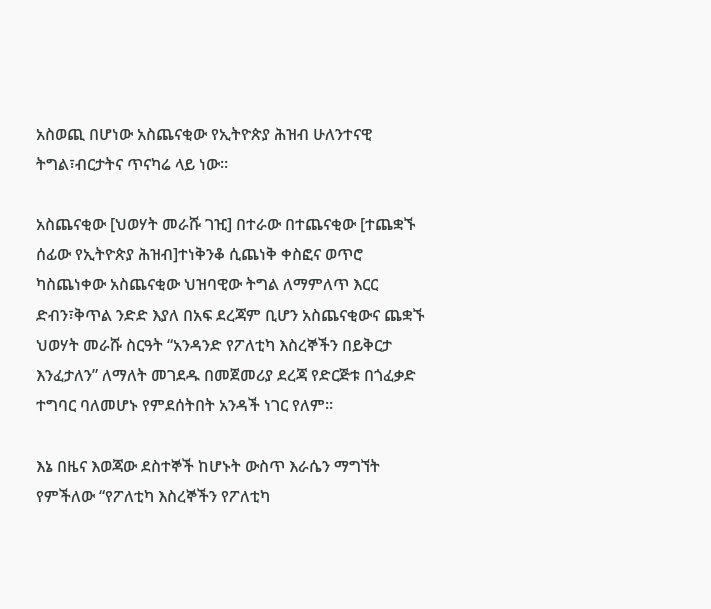አስወጪ በሆነው አስጨናቂው የኢትዮጵያ ሕዝብ ሁለንተናዊ ትግል፣ብርታትና ጥናካሬ ላይ ነው።

አስጨናቂው [ህወሃት መራሹ ገዢ] በተራው በተጨናቂው [ተጨቋኙ ሰፊው የኢትዮጵያ ሕዝብ]ተነቅንቆ ሲጨነቅ ቀስፎና ወጥሮ ካስጨነቀው አስጨናቂው ህዝባዊው ትግል ለማምለጥ እርር ድብን፣ቅጥል ንድድ እያለ በአፍ ደረጃም ቢሆን አስጨናቂውና ጨቋኙ ህወሃት መራሹ ስርዓት “አንዳንድ የፖለቲካ እስረኞችን በይቅርታ እንፈታለን” ለማለት መገደዱ በመጀመሪያ ደረጃ የድርጅቱ በጎፈቃድ ተግባር ባለመሆኑ የምደሰትበት አንዳች ነገር የለም።

እኔ በዜና እወጃው ደስተኞች ከሆኑት ውስጥ እራሴን ማግኘት የምችለው “የፖለቲካ እስረኞችን የፖለቲካ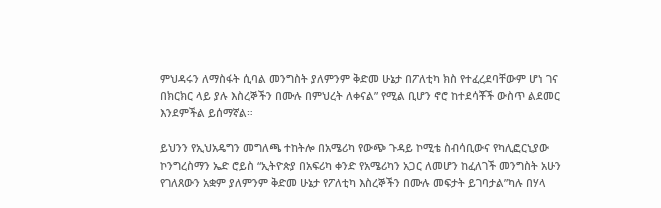ምህዳሩን ለማስፋት ሲባል መንግስት ያለምንም ቅድመ ሁኔታ በፖለቲካ ክስ የተፈረደባቸውም ሆነ ገና በክርክር ላይ ያሉ እስረኞችን በሙሉ በምህረት ለቀናል” የሚል ቢሆን ኖሮ ከተደሳቾች ውስጥ ልደመር እንደምችል ይሰማኛል።

ይህንን የኢህአዴግን መግለጫ ተከትሎ በአሜሪካ የውጭ ጉዳይ ኮሚቴ ስብሳቢውና የካሊፎርኒያው ኮንግረስማን ኤድ ሮይስ “ኢትዮጵያ በአፍሪካ ቀንድ የአሜሪካን አጋር ለመሆን ከፈለገች መንግስት አሁን የገለጸውን አቋም ያለምንም ቅድመ ሁኔታ የፖለቲካ እስረኞችን በሙሉ መፍታት ይገባታል”ካሉ በሃላ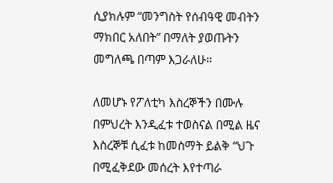ሲያክሉም “መንግስት የሰብዓዊ መብትን ማክበር አለበት” በማለት ያወጡትን መግለጫ በጣም እጋራለሁ።

ለመሆኑ የፖለቲካ እስረኞችን በሙሉ በምህረት እንዲፈቱ ተወስናል በሚል ዜና እስረኞቹ ሲፈቱ ከመስማት ይልቅ “ህጉ በሚፈቅደው መሰረት እየተጣራ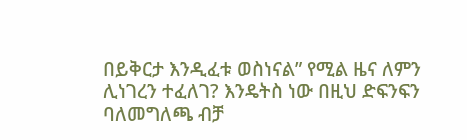በይቅርታ እንዲፈቱ ወስነናል” የሚል ዜና ለምን ሊነገረን ተፈለገ? እንዴትስ ነው በዚህ ድፍንፍን ባለመግለጫ ብቻ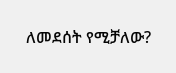ለመደሰት የሚቻለው?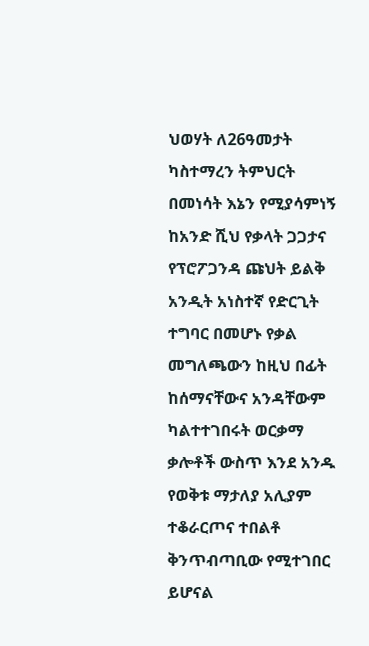ህወሃት ለ26ዓመታት ካስተማረን ትምህርት በመነሳት እኔን የሚያሳምነኝ ከአንድ ሺህ የቃላት ጋጋታና የፕሮፖጋንዳ ጩህት ይልቅ አንዲት አነስተኛ የድርጊት ተግባር በመሆኑ የቃል መግለጫውን ከዚህ በፊት ከሰማናቸውና አንዳቸውም ካልተተገበሩት ወርቃማ ቃሎቶች ውስጥ እንደ አንዱ የወቅቱ ማታለያ አሊያም ተቆራርጦና ተበልቶ ቅንጥብጣቢው የሚተገበር ይሆናል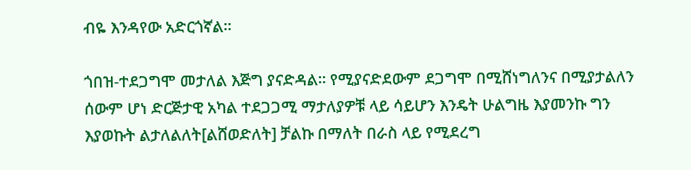ብዬ እንዳየው አድርጎኛል።

ጎበዝ-ተደጋግሞ መታለል እጅግ ያናድዳል። የሚያናድደውም ደጋግሞ በሚሸነግለንና በሚያታልለን ሰውም ሆነ ድርጅታዊ አካል ተደጋጋሚ ማታለያዎቹ ላይ ሳይሆን እንዴት ሁልግዜ እያመንኩ ግን እያወኩት ልታለልለት[ልሸወድለት] ቻልኩ በማለት በራስ ላይ የሚደረግ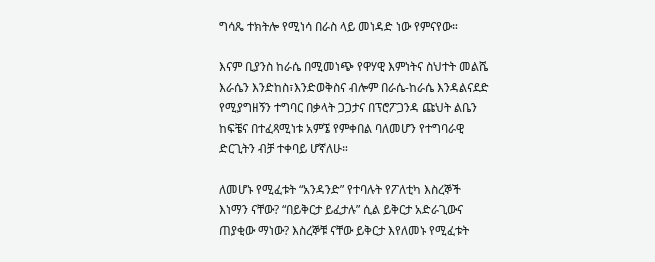ግሳጼ ተክትሎ የሚነሳ በራስ ላይ መነዳድ ነው የምናየው።

እናም ቢያንስ ከራሴ በሚመነጭ የዋሃዊ እምነትና ስህተት መልሼ እራሴን እንድከስ፣እንድወቅስና ብሎም በራሴ-ከራሴ እንዳልናደድ የሚያግዘኝን ተግባር በቃላት ጋጋታና በፕሮፖጋንዳ ጩህት ልቤን ከፍቼና በተፈጻሚነቱ አምኜ የምቀበል ባለመሆን የተግባራዊ ድርጊትን ብቻ ተቀባይ ሆኛለሁ።

ለመሆኑ የሚፈቱት “አንዳንድ” የተባሉት የፖለቲካ እስረኞች እነማን ናቸው? “በይቅርታ ይፈታሉ” ሲል ይቅርታ አድራጊውና ጠያቂው ማነው? እስረኞቹ ናቸው ይቅርታ እየለመኑ የሚፈቱት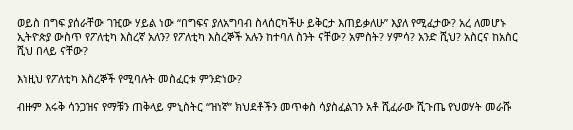ወይስ በግፍ ያሰራቸው ገዢው ሃይል ነው “በግፍና ያለአግባብ ስላሰርካችሁ ይቅርታ እጠይቃለሁ” እያለ የሚፈታው? አረ ለመሆኑ ኢትዮጵያ ውስጥ የፖለቲካ እስረኛ አለን? የፖለቲካ እስረኞች አሉን ከተባለ ስንት ናቸው? አምስት? ሃምሳ? አንድ ሺህ? አስርና ከአስር ሺህ በላይ ናቸው?

እነዚህ የፖለቲካ እስረኞች የሚባሉት መስፈርቱ ምንድነው?

ብዙም እሩቅ ሳንጋዝና የማቹን ጠቅላይ ምኒስትር “ዝነኛ” ክህደቶችን መጥቀስ ሳያስፈልገን አቶ ሺፈራው ሺጉጤ የህወሃት መራሹ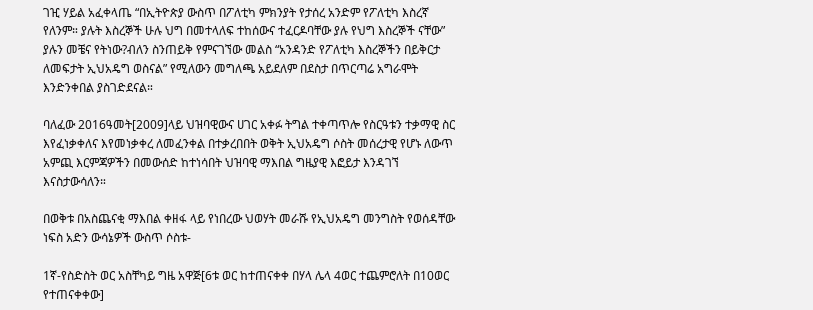ገዢ ሃይል አፈቀላጤ “በኢትዮጵያ ውስጥ በፖለቲካ ምክንያት የታሰረ አንድም የፖለቲካ እስረኛ የለንም። ያሉት እስረኞች ሁሉ ህግ በመተላለፍ ተከሰውና ተፈርዶባቸው ያሉ የህግ እስረኞች ናቸው” ያሉን መቼና የትነው?ብለን ስንጠይቅ የምናገኘው መልስ “አንዳንድ የፖለቲካ እስረኞችን በይቅርታ ለመፍታት ኢህአዴግ ወስናል” የሚለውን መግለጫ አይደለም በደስታ በጥርጣሬ አግራሞት እንድንቀበል ያስገድደናል።

ባለፈው 2016ዓመት[2009]ላይ ህዝባዊውና ሀገር አቀፉ ትግል ተቀጣጥሎ የስርዓቱን ተቃማዊ ስር እየፈነቃቀለና እየመነቃቀረ ለመፈንቀል በተቃረበበት ወቅት ኢህአዴግ ሶስት መሰረታዊ የሆኑ ለውጥ አምጪ እርምጃዎችን በመውሰድ ከተነሳበት ህዝባዊ ማእበል ግዜያዊ እፎይታ እንዳገኘ እናስታውሳለን።

በወቅቱ በአስጨናቂ ማእበል ቀዘፋ ላይ የነበረው ህወሃት መራሹ የኢህአዴግ መንግስት የወሰዳቸው ነፍስ አድን ውሳኔዎች ውስጥ ሶስቱ-

1ኛ-የስድስት ወር አስቸካይ ግዜ አዋጅ[6ቱ ወር ከተጠናቀቀ በሃላ ሌላ 4ወር ተጨምሮለት በ10ወር የተጠናቀቀው]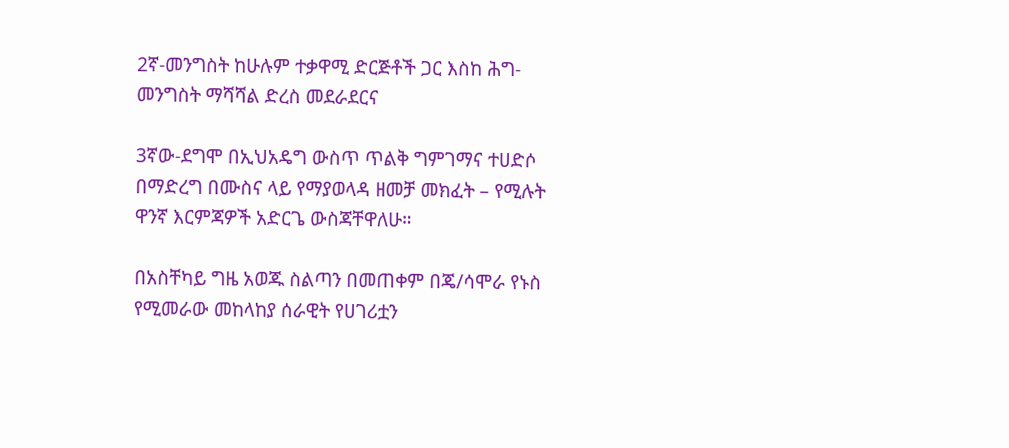2ኛ-መንግስት ከሁሉም ተቃዋሚ ድርጅቶች ጋር እስከ ሕግ-መንግስት ማሻሻል ድረስ መደራደርና

3ኛው-ደግሞ በኢህአዴግ ውስጥ ጥልቅ ግምገማና ተሀድሶ በማድረግ በሙስና ላይ የማያወላዳ ዘመቻ መክፈት – የሚሉት ዋንኛ እርምጃዎች አድርጌ ውስጃቸዋለሁ።

በአስቸካይ ግዜ አወጁ ስልጣን በመጠቀም በጄ/ሳሞራ የኑስ የሚመራው መከላከያ ሰራዊት የሀገሪቷን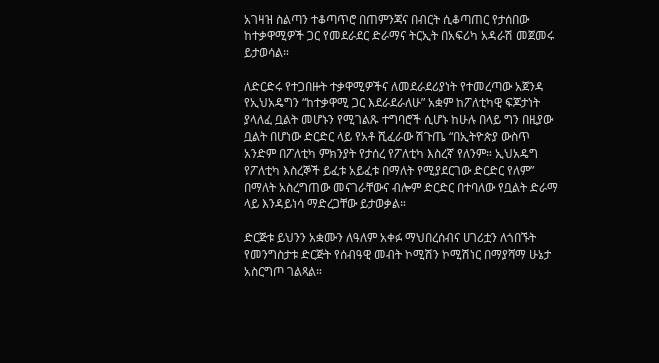አገዛዝ ስልጣን ተቆጣጥሮ በጠምንጃና በብርት ሲቆጣጠር የታሰበው ከተቃዋሚዎች ጋር የመደራደር ድራማና ትርኢት በአፍሪካ አዳራሽ መጀመሩ ይታወሳል።

ለድርድሩ የተጋበዙት ተቃዋሚዎችና ለመደራደሪያነት የተመረጣው አጀንዳ የኢህአዴግን “ከተቃዋሚ ጋር እደራደራለሁ” አቋም ከፖለቲካዊ ፍጆታነት ያላለፈ ቧልት መሆኑን የሚገልጹ ተግባሮች ሲሆኑ ከሁሉ በላይ ግን በዚያው ቧልት በሆነው ድርድር ላይ የአቶ ሺፈራው ሽጉጤ “በኢትዮጵያ ውስጥ አንድም በፖለቲካ ምክንያት የታሰረ የፖለቲካ እስረኛ የለንም። ኢህአዴግ የፖለቲካ እስረኞች ይፈቱ አይፈቱ በማለት የሚያደርገው ድርድር የለም” በማለት አስረግጠው መናገራቸውና ብሎም ድርድር በተባለው የቧልት ድራማ ላይ እንዳይነሳ ማድረጋቸው ይታወቃል።

ድርጅቱ ይህንን አቋሙን ለዓለም አቀፉ ማህበረሰብና ሀገሪቷን ለጎበኙት የመንግስታቱ ድርጅት የሰብዓዊ መብት ኮሚሽን ኮሚሽነር በማያሻማ ሁኔታ አስርግጦ ገልጻል።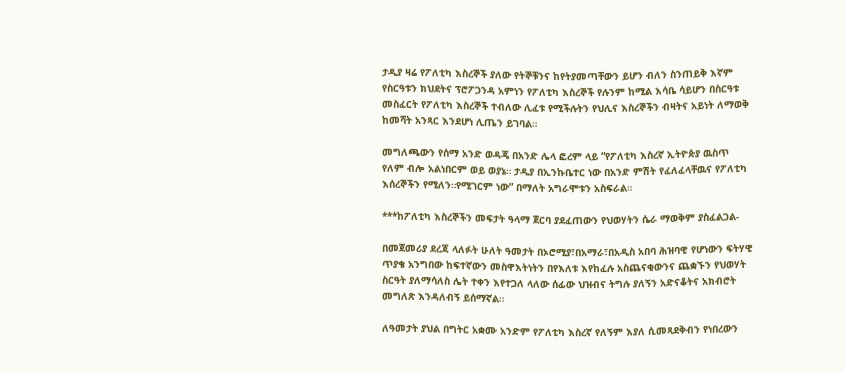ታዲያ ዛሬ የፖለቲካ እስረኞች ያለው የትኞቹንና ከየትያመጣቸውን ይሆን ብለን ስንጠይቅ እኛም የስርዓቱን ክህደትና ፕሮፖጋንዳ አምነን የፖለቲካ እስረኞች የሉንም ከሚል እሳቤ ሳይሆን በስርዓቱ መስፈርት የፖለቲካ እስረኞች ተብለው ሊፈቱ የሚችሉትን የህሊና እስረኞችን ብዛትና አይነት ለማወቅ ከመሻት አንጻር እንደሆነ ሊጤን ይገባል።

መግለጫውን የሰማ አንድ ወዳጄ በአንድ ሌላ ፎረም ላይ “የፖለቲካ እስረኛ ኢትዮጵያ ዉስጥ የለም ብሎ አልነበርም ወይ ወያኔ። ታዲያ በኢንኩቤተር ነው በአንድ ምሽት የፈለፈላቸዉና የፖለቲካ እሰረኞችን የሚለን።የሚገርም ነው” በማለት አግራሞቱን አስፍራል።

***ከፖለቲካ እስረኞችን መፍታት ዓላማ ጀርባ ያደፈጠውን የህወሃትን ሴራ ማወቅም ያስፈልጋል-

በመጀመሪያ ደረጃ ላለፉት ሁለት ዓመታት በኦሮሚያ፣በአማራ፣በአዲስ አበባ ሕዝባዊ የሆነውን ፍትሃዊ ጥያቄ አንግበው ከፍተኛውን መስዋእትነትን በየእለቱ እየከፈሉ አስጨናቂውንና ጨቋኙን የህወሃት ስርዓት ያለማሳለስ ሌት ተቀን እየተጋለ ላለው ሰፊው ህዝብና ትግሉ ያለኝን አድናቆትና አክብሮት መግለጽ እንዳለብኝ ይሰማኛል።

ለዓመታት ያህል በግትር አቋሙ አንድም የፖለቲካ እስረኛ የለኝም እያለ ሲመጻደቅብን የነበረውን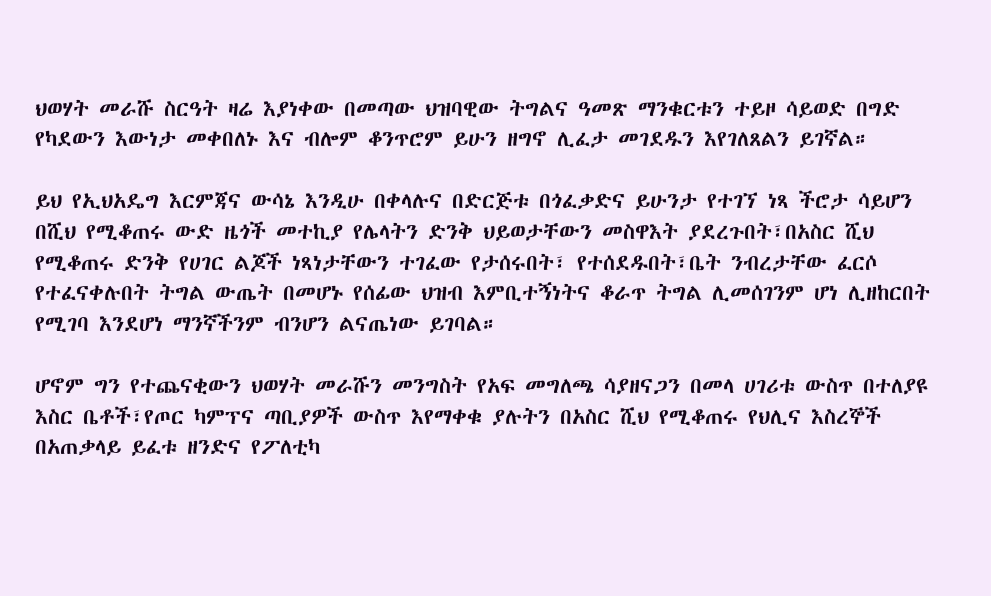ህወሃት መራሹ ስርዓት ዛሬ እያነቀው በመጣው ህዝባዊው ትግልና ዓመጽ ማንቁርቱን ተይዞ ሳይወድ በግድ የካደውን እውነታ መቀበለኑ እና ብሎም ቆንጥሮም ይሁን ዘግኖ ሊፈታ መገደዱን እየገለጸልን ይገኛል።

ይህ የኢህአዴግ እርምጃና ውሳኔ እንዲሁ በቀላሉና በድርጅቱ በጎፈቃድና ይሁንታ የተገኘ ነጻ ችሮታ ሳይሆን በሺህ የሚቆጠሩ ውድ ዜጎች መተኪያ የሌላትን ድንቅ ህይወታቸውን መስዋእት ያደረጉበት፣በአስር ሺህ የሚቆጠሩ ድንቅ የሀገር ልጆች ነጻነታቸውን ተገፈው የታሰሩበት፣ የተሰደዱበት፣ቤት ንብረታቸው ፈርሶ የተፈናቀሉበት ትግል ውጤት በመሆኑ የሰፊው ህዝብ እምቢተኝነትና ቆራጥ ትግል ሊመሰገንም ሆነ ሊዘከርበት የሚገባ እንደሆነ ማንኛችንም ብንሆን ልናጤነው ይገባል።

ሆኖም ግን የተጨናቂውን ህወሃት መራሹን መንግስት የአፍ መግለጫ ሳያዘናጋን በመላ ሀገሪቱ ውስጥ በተለያዩ እስር ቤቶች፣የጦር ካምፕና ጣቢያዎች ውስጥ እየማቀቁ ያሉትን በአስር ሺህ የሚቆጠሩ የህሊና እስረኞች በአጠቃላይ ይፈቱ ዘንድና የፖለቲካ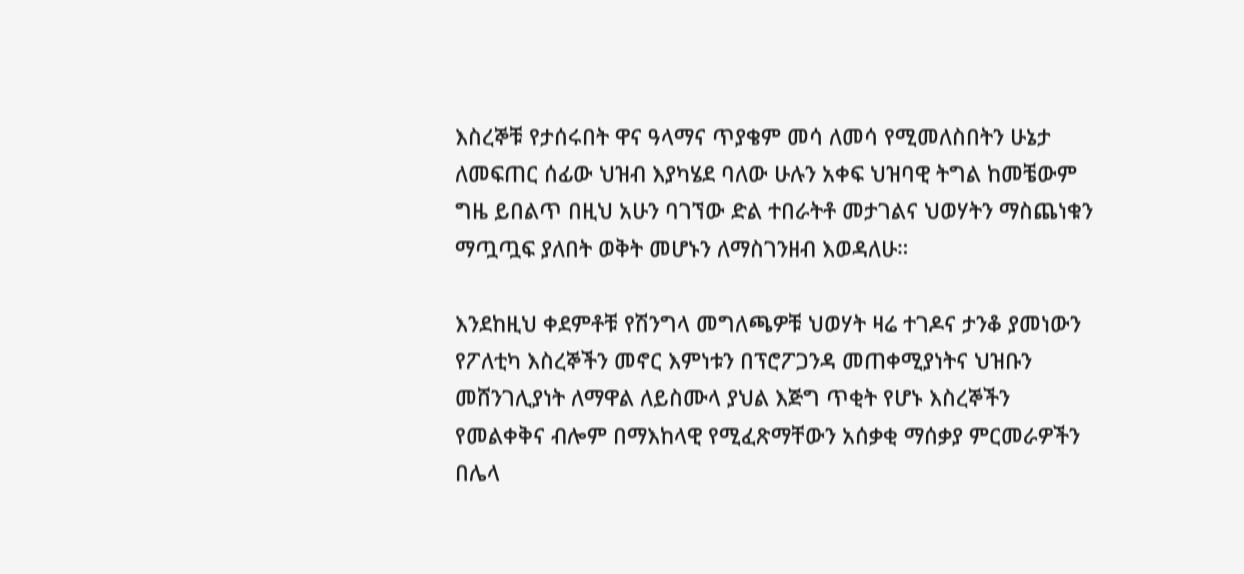እስረኞቹ የታሰሩበት ዋና ዓላማና ጥያቄም መሳ ለመሳ የሚመለስበትን ሁኔታ ለመፍጠር ሰፊው ህዝብ እያካሄደ ባለው ሁሉን አቀፍ ህዝባዊ ትግል ከመቼውም ግዜ ይበልጥ በዚህ አሁን ባገኘው ድል ተበራትቶ መታገልና ህወሃትን ማስጨነቁን ማጧጧፍ ያለበት ወቅት መሆኑን ለማስገንዘብ እወዳለሁ።

እንደከዚህ ቀደምቶቹ የሽንግላ መግለጫዎቹ ህወሃት ዛሬ ተገዶና ታንቆ ያመነውን የፖለቲካ እስረኞችን መኖር እምነቱን በፕሮፖጋንዳ መጠቀሚያነትና ህዝቡን መሸንገሊያነት ለማዋል ለይስሙላ ያህል እጅግ ጥቂት የሆኑ እስረኞችን የመልቀቅና ብሎም በማእከላዊ የሚፈጽማቸውን አሰቃቂ ማሰቃያ ምርመራዎችን በሌላ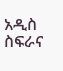አዲስ ስፍራና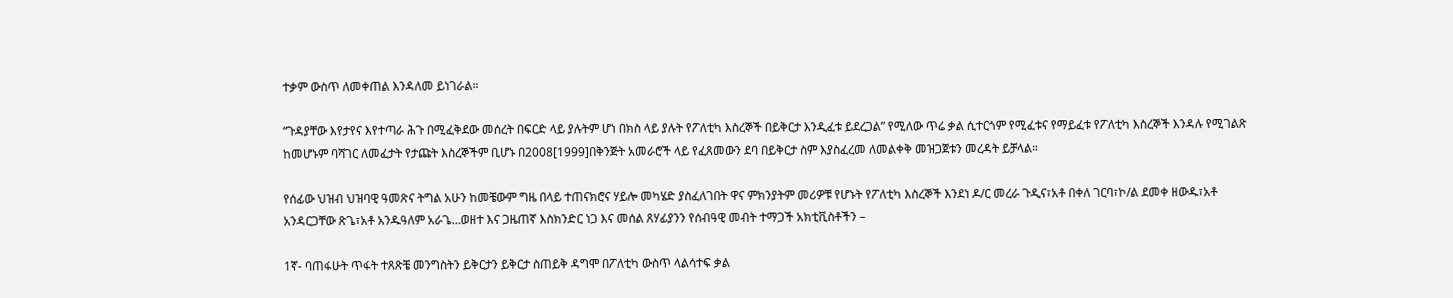ተቃም ውስጥ ለመቀጠል እንዳለመ ይነገራል።

“ጉዳያቸው እየታየና እየተጣራ ሕጉ በሚፈቅደው መሰረት በፍርድ ላይ ያሉትም ሆነ በክስ ላይ ያሉት የፖለቲካ እስረኞች በይቅርታ እንዲፈቱ ይደረጋል” የሚለው ጥሬ ቃል ሲተርጎም የሚፈቱና የማይፈቱ የፖለቲካ እስረኞች እንዳሉ የሚገልጽ ከመሆኑም ባሻገር ለመፈታት የታጩት እስረኞችም ቢሆኑ በ2008[1999]በቅንጅት አመራሮች ላይ የፈጸመውን ደባ በይቅርታ ስም እያስፈረመ ለመልቀቅ መዝጋጀቱን መረዳት ይቻላል።

የሰፊው ህዝብ ህዝባዊ ዓመጽና ትግል አሁን ከመቼውም ግዜ በላይ ተጠናክሮና ሃይሎ መካሄድ ያስፈለገበት ዋና ምክንያትም መሪዎቹ የሆኑት የፖለቲካ እስረኞች እንደነ ዶ/ር መረራ ጉዲና፣አቶ በቀለ ገርባ፣ኮ/ል ደመቀ ዘውዱ፣አቶ አንዳርጋቸው ጽጌ፣አቶ አንዱዓለም አራጌ…ወዘተ እና ጋዜጠኛ እስክንድር ነጋ እና መሰል ጸሃፊያንን የሰብዓዊ መብት ተማጋች አክቲቪስቶችን –

1ኛ- ባጠፋሁት ጥፋት ተጸጽቼ መንግስትን ይቅርታን ይቅርታ ስጠይቅ ዳግሞ በፖለቲካ ውስጥ ላልሳተፍ ቃል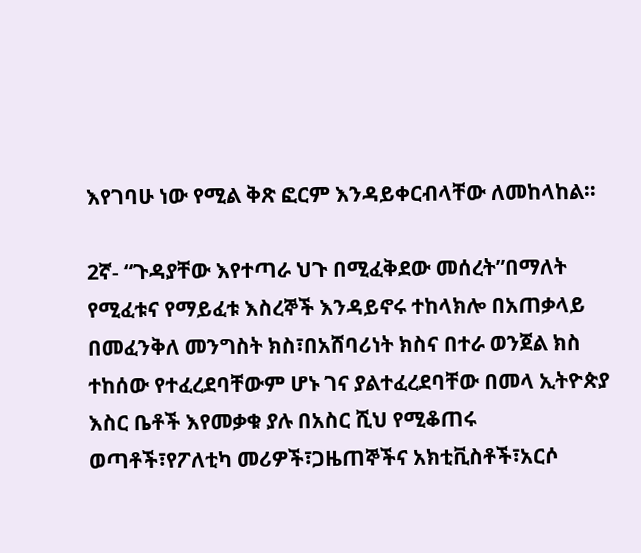እየገባሁ ነው የሚል ቅጽ ፎርም እንዳይቀርብላቸው ለመከላከል።

2ኛ- “ጉዳያቸው እየተጣራ ህጉ በሚፈቅደው መሰረት”በማለት የሚፈቱና የማይፈቱ እስረኞች እንዳይኖሩ ተከላክሎ በአጠቃላይ በመፈንቅለ መንግስት ክስ፣በአሸባሪነት ክስና በተራ ወንጀል ክስ ተከሰው የተፈረደባቸውም ሆኑ ገና ያልተፈረደባቸው በመላ ኢትዮጵያ እስር ቤቶች እየመቃቁ ያሉ በአስር ሺህ የሚቆጠሩ ወጣቶች፣የፖለቲካ መሪዎች፣ጋዜጠኞችና አክቲቪስቶች፣አርሶ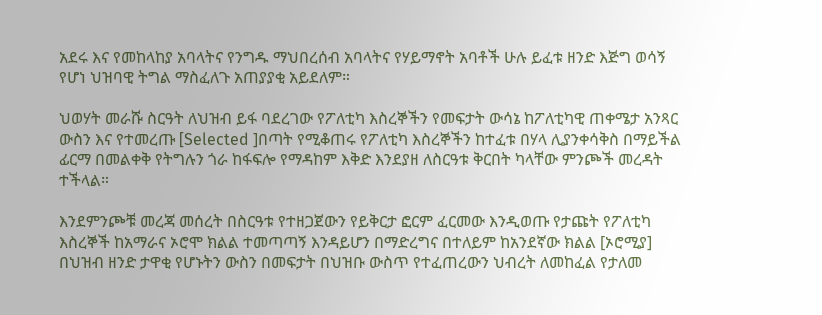አደሩ እና የመከላከያ አባላትና የንግዱ ማህበረሰብ አባላትና የሃይማኖት አባቶች ሁሉ ይፈቱ ዘንድ እጅግ ወሳኝ የሆነ ህዝባዊ ትግል ማስፈለጉ አጠያያቂ አይደለም።

ህወሃት መራሹ ስርዓት ለህዝብ ይፋ ባደረገው የፖለቲካ እስረኞችን የመፍታት ውሳኔ ከፖለቲካዊ ጠቀሜታ አንጻር ውስን እና የተመረጡ [Selected ]በጣት የሚቆጠሩ የፖለቲካ እስረኞችን ከተፈቱ በሃላ ሊያንቀሳቅስ በማይችል ፊርማ በመልቀቅ የትግሉን ጎራ ከፋፍሎ የማዳከም እቅድ እንደያዘ ለስርዓቱ ቅርበት ካላቸው ምንጮች መረዳት ተችላል።

እንደምንጮቹ መረጃ መሰረት በስርዓቱ የተዘጋጀውን የይቅርታ ፎርም ፈርመው እንዲወጡ የታጩት የፖለቲካ እስረኞች ከአማራና ኦሮሞ ክልል ተመጣጣኝ እንዳይሆን በማድረግና በተለይም ከአንደኛው ክልል [ኦሮሚያ] በህዝብ ዘንድ ታዋቂ የሆኑትን ውስን በመፍታት በህዝቡ ውስጥ የተፈጠረውን ህብረት ለመከፈል የታለመ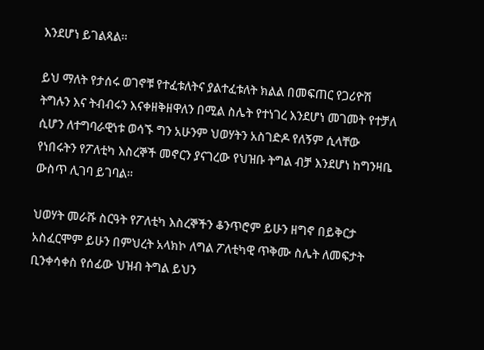እንደሆነ ይገልጻል።

ይህ ማለት የታሰሩ ወገኖቹ የተፈቱለትና ያልተፈቱለት ክልል በመፍጠር የጋሪዮሽ ትግሉን እና ትብብሩን እናቀዘቅዘዋለን በሚል ስሌት የተነገረ እንደሆነ መገመት የተቻለ ሲሆን ለተግባራዊነቱ ወሳኙ ግን አሁንም ህወሃትን አስገድዶ የለኝም ሲላቸው የነበሩትን የፖለቲካ እስረኞች መኖርን ያናገረው የህዝቡ ትግል ብቻ እንደሆነ ከግንዛቤ ውስጥ ሊገባ ይገባል።

ህወሃት መራሹ ስርዓት የፖለቲካ እስረኞችን ቆንጥሮም ይሁን ዘግኖ በይቅርታ አስፈርሞም ይሁን በምህረት አላክኮ ለግል ፖለቲካዊ ጥቅሙ ስሌት ለመፍታት ቢንቀሳቀስ የሰፊው ህዝብ ትግል ይህን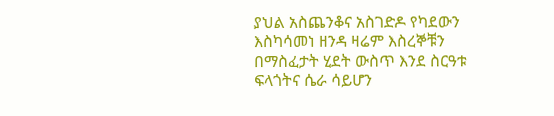ያህል አስጨንቆና አስገድዶ የካደውን እስካሳመነ ዘንዳ ዛሬም እስረኞቹን በማስፈታት ሂደት ውስጥ እንደ ስርዓቱ ፍላጎትና ሴራ ሳይሆን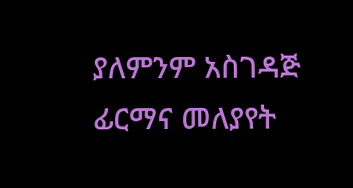ያለምንም አስገዳጅ ፊርማና መለያየት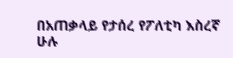በአጠቃላይ የታሰረ የፖለቲካ እስረኛ ሁሉ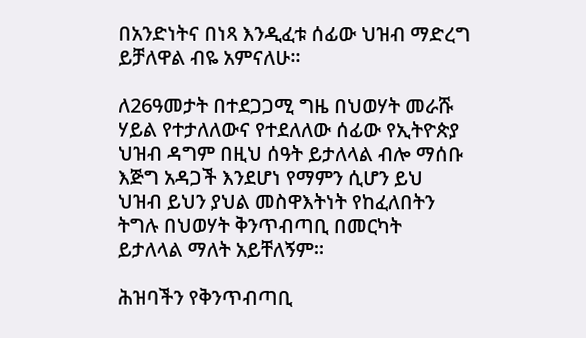በአንድነትና በነጻ እንዲፈቱ ሰፊው ህዝብ ማድረግ ይቻለዋል ብዬ አምናለሁ።

ለ26ዓመታት በተደጋጋሚ ግዜ በህወሃት መራሹ ሃይል የተታለለውና የተደለለው ሰፊው የኢትዮጵያ ህዝብ ዳግም በዚህ ሰዓት ይታለላል ብሎ ማሰቡ እጅግ አዳጋች እንደሆነ የማምን ሲሆን ይህ ህዝብ ይህን ያህል መስዋእትነት የከፈለበትን ትግሉ በህወሃት ቅንጥብጣቢ በመርካት ይታለላል ማለት አይቸለኝም።

ሕዝባችን የቅንጥብጣቢ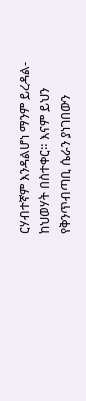ርሃብተኛም እንዳልሆነ ማንም ይረዳል-ከህወሃት በስተቀር። እናም ይህን የቅንጥብጣቢ ሴራን ያነገበውን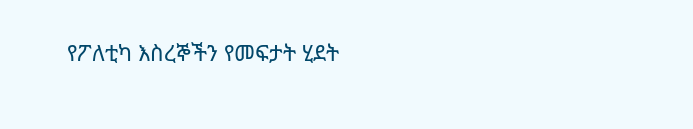የፖለቲካ እስረኞችን የመፍታት ሂደት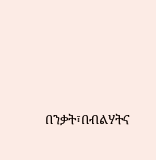በንቃት፣በብልሃትና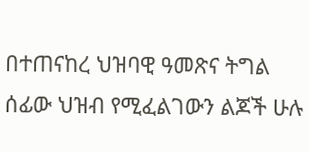በተጠናከረ ህዝባዊ ዓመጽና ትግል ሰፊው ህዝብ የሚፈልገውን ልጆች ሁሉ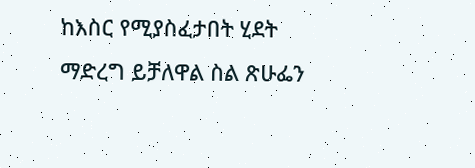ከእስር የሚያስፈታበት ሂደት ማድረግ ይቻለዋል ስል ጽሁፌን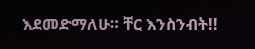እደመድማለሁ። ቸር እንስንብት!!